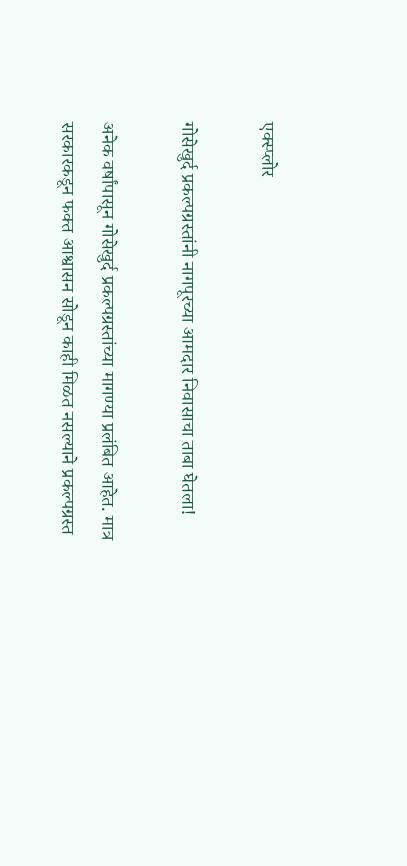एक्स्प्लोर

गोसेखुर्द प्रकल्पग्रस्तांनी नागपूरच्या आमदार निवासाचा ताबा घेतला!

अनेक वर्षांपासून गोसेखुर्द प्रकल्पग्रस्तांच्या मागण्या प्रलंबित आहेत. मात्र सरकारकडून फक्त आश्वासन सोडून काही मिळत नसल्याने प्रकल्पग्रस्त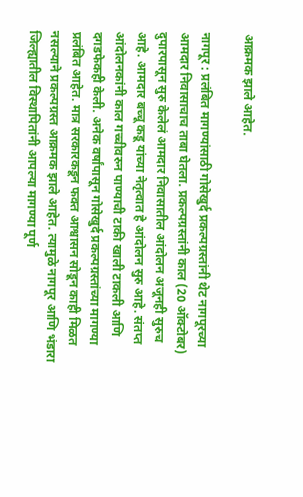आक्रमक झाले आहेत.

नागपूर : प्रलंबित मागण्यांसाठी गोसेखुर्द प्रकल्पग्रस्तांनी थेट नागपूरच्या आमदार निवासाचाच ताबा घेतला. प्रकल्पग्रस्तांनी काल (20 ऑक्टोबर) दुपारपासून सुरु केलेलं आमदार निवासातील आंदोलन अजूनही सुरुच आहे. आमदार बच्चू कडू यांच्या नेतृत्वात हे आंदोलन सुरु आहे. संतप्त आंदोलनकांनी काल गच्चीवरुन पाण्याची टाकी खाली टाकली आणि दगडफेकही केली. अनेक वर्षांपासून गोसेखुर्द प्रकल्पग्रस्तांच्या मागण्या प्रलंबित आहेत. मात्र सरकारकडून फक्त आश्वासन सोडून काही मिळत नसल्याने प्रकल्पग्रस्त आक्रमक झाले आहेत. त्यामुळे नागपूर आणि भंडारा जिल्ह्यातील विस्थापितांनी आपल्या मागण्या पूर्ण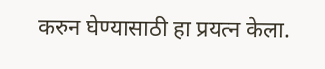करुन घेण्यासाठी हा प्रयत्न केला.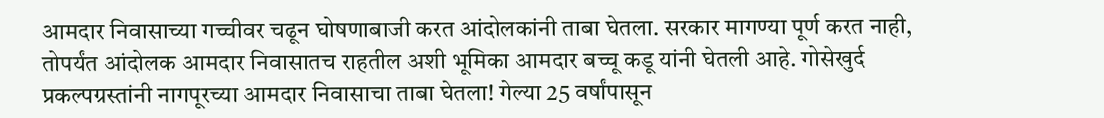आमदार निवासाच्या गच्चीवर चढून घोषणाबाजी करत आंदोलकांनी ताबा घेतला. सरकार मागण्या पूर्ण करत नाही, तोपर्यंत आंदोलक आमदार निवासातच राहतील अशी भूमिका आमदार बच्चू कडू यांनी घेतली आहे. गोसेखुर्द प्रकल्पग्रस्तांनी नागपूरच्या आमदार निवासाचा ताबा घेतला! गेल्या 25 वर्षांपासून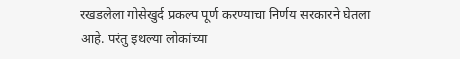रखडलेला गोसेखुर्द प्रकल्प पूर्ण करण्याचा निर्णय सरकारने घेतला आहे. परंतु इथल्या लोकांच्या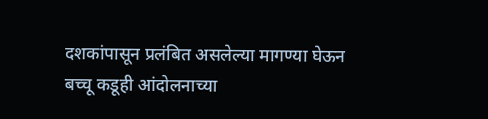दशकांपासून प्रलंबित असलेल्या मागण्या घेऊन बच्चू कडूही आंदोलनाच्या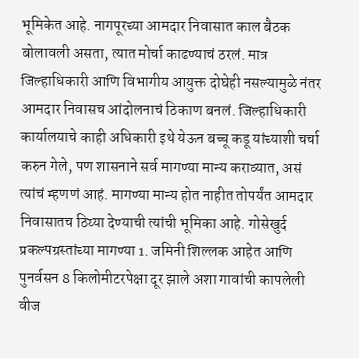भूमिकेत आहे. नागपूरच्या आमदार निवासात काल बैठक बोलावली असता, त्यात मोर्चा काढण्याचं ठरलं. मात्र जिल्हाधिकारी आणि विभागीय आयुक्त दोघेही नसल्यामुळे नंतर आमदार निवासच आंदोलनाचं ठिकाण बनलं. जिल्हाधिकारी कार्यालयाचे काही अधिकारी इथे येऊन बच्चू कडू यांच्याशी चर्चा करुन गेले, पण शासनाने सर्व मागण्या मान्य कराव्यात, असं त्यांचं म्हणणं आहं. मागण्या मान्य होत नाहीत तोपर्यंत आमदार निवासातच ठिय्या देण्याची त्यांची भूमिका आहे. गोसेखुर्द प्रकल्पग्रस्तांच्या मागण्या 1. जमिनी शिल्लक आहेत आणि पुनर्वसन 8 किलोमीटरपेक्षा दूर झाले अशा गावांची कापलेली वीज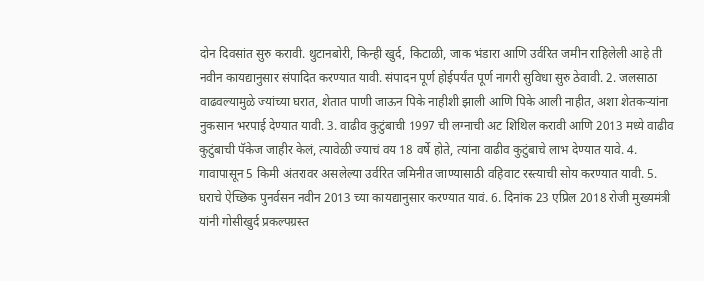दोन दिवसांत सुरु करावी. थुटानबोरी, किन्ही खुर्द, किटाळी, जाक भंडारा आणि उर्वरित जमीन राहिलेली आहे ती नवीन कायद्यानुसार संपादित करण्यात यावी. संपादन पूर्ण होईपर्यंत पूर्ण नागरी सुविधा सुरु ठेवावी. 2. जलसाठा वाढवल्यामुळे ज्यांच्या घरात, शेतात पाणी जाऊन पिके नाहीशी झाली आणि पिके आली नाहीत, अशा शेतकऱ्यांना नुकसान भरपाई देण्यात यावी. 3. वाढीव कुटुंबाची 1997 ची लग्नाची अट शिथिल करावी आणि 2013 मध्ये वाढीव कुटुंबाची पॅकेज जाहीर केलं, त्यावेळी ज्याचं वय 18 वर्षे होते, त्यांना वाढीव कुटुंबाचे लाभ देण्यात यावे. 4. गावापासून 5 किमी अंतरावर असलेल्या उर्वरित जमिनीत जाण्यासाठी वहिवाट रस्त्याची सोय करण्यात यावी. 5. घराचे ऐच्छिक पुनर्वसन नवीन 2013 च्या कायद्यानुसार करण्यात यावं. 6. दिनांक 23 एप्रिल 2018 रोजी मुख्यमंत्री यांनी गोसीखुर्द प्रकल्पग्रस्त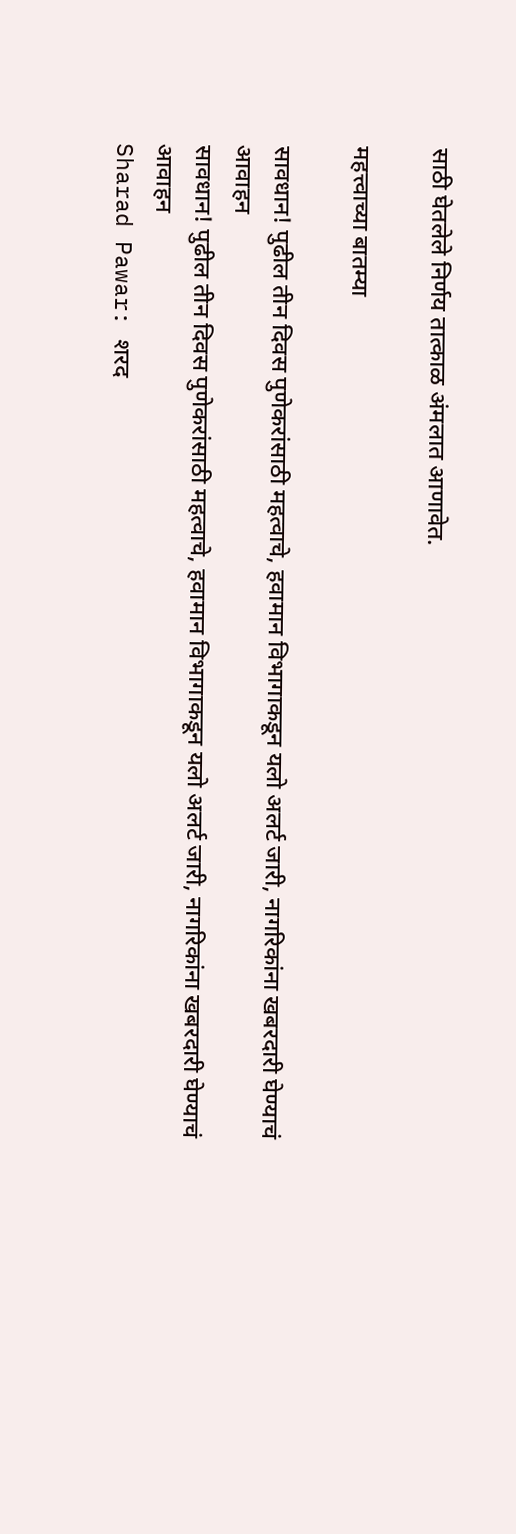साठी घेतलेले निर्णय तात्काळ अंमलात आणावेत.

महत्त्वाच्या बातम्या

सावधान! पुढील तीन दिवस पुणेकरांसाठी महत्वाचे, हवामान विभागाकडून यलो अलर्ट जारी, नागरिकांना खबरदारी घेण्याचं आवाहन
सावधान! पुढील तीन दिवस पुणेकरांसाठी महत्वाचे, हवामान विभागाकडून यलो अलर्ट जारी, नागरिकांना खबरदारी घेण्याचं आवाहन
Sharad Pawar: शरद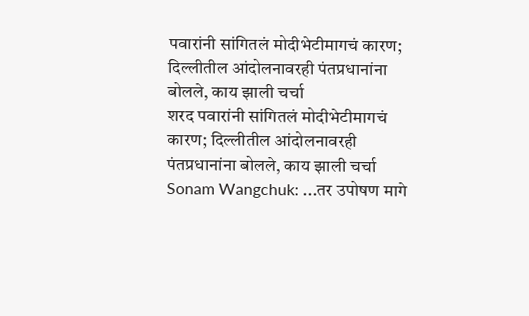पवारांनी सांगितलं मोदीभेटीमागचं कारण; दिल्लीतील आंदोलनावरही पंतप्रधानांना बोलले, काय झाली चर्चा
शरद पवारांनी सांगितलं मोदीभेटीमागचं कारण; दिल्लीतील आंदोलनावरही पंतप्रधानांना बोलले, काय झाली चर्चा
Sonam Wangchuk: ...तर उपोषण मागे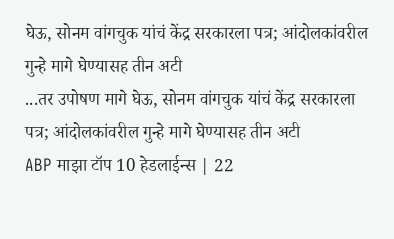घेऊ, सोनम वांगचुक यांचं केंद्र सरकारला पत्र; आंदोलकांवरील गुन्हे मागे घेण्यासह तीन अटी
...तर उपोषण मागे घेऊ, सोनम वांगचुक यांचं केंद्र सरकारला पत्र; आंदोलकांवरील गुन्हे मागे घेण्यासह तीन अटी
ABP माझा टॉप 10 हेडलाईन्स | 22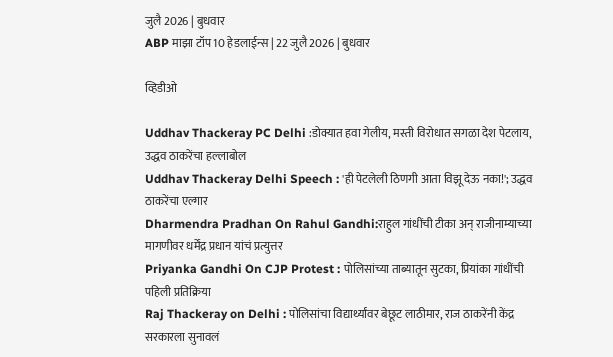जुलै 2026 | बुधवार
ABP माझा टॉप 10 हेडलाईन्स | 22 जुलै 2026 | बुधवार

व्हिडीओ

Uddhav Thackeray PC Delhi :डोक्यात हवा गेलीय, मस्ती विरोधात सगळा देश पेटलाय, उद्धव ठाकरेंचा हल्लाबोल
Uddhav Thackeray Delhi Speech : 'ही पेटलेली ठिणगी आता विझू देऊ नका!'; उद्धव ठाकरेंचा एल्गार
Dharmendra Pradhan On Rahul Gandhi:राहुल गांधींची टीका अन् राजीनाम्याच्या मागणीवर धर्मेंद्र प्रधान यांचं प्रत्युत्तर
Priyanka Gandhi On CJP Protest : पोलिसांच्या ताब्यातून सुटका, प्रियांका गांधींची पहिली प्रतिक्रिया
Raj Thackeray on Delhi : पोलिसांचा विद्यार्थ्यांवर बेछूट लाठीमार, राज ठाकरेंनी केंद्र सरकारला सुनावलं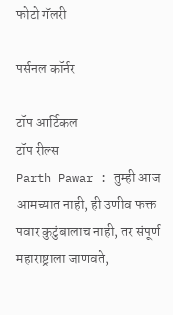फोटो गॅलरी

पर्सनल कॉर्नर

टॉप आर्टिकल
टॉप रील्स
Parth Pawar : तुम्ही आज आमच्यात नाही, ही उणीव फक्त पवार कुटुंबालाच नाही, तर संपूर्ण महाराष्ट्राला जाणवते,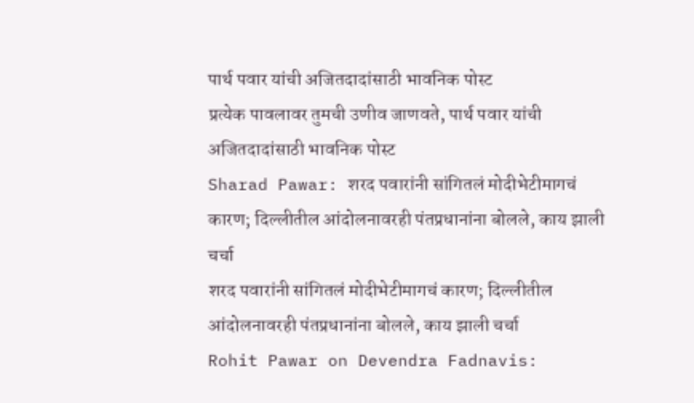पार्थ पवार यांची अजितदादांसाठी भावनिक पोस्ट
प्रत्येक पावलावर तुमची उणीव जाणवते, पार्थ पवार यांची अजितदादांसाठी भावनिक पोस्ट
Sharad Pawar: शरद पवारांनी सांगितलं मोदीभेटीमागचं कारण; दिल्लीतील आंदोलनावरही पंतप्रधानांना बोलले, काय झाली चर्चा
शरद पवारांनी सांगितलं मोदीभेटीमागचं कारण; दिल्लीतील आंदोलनावरही पंतप्रधानांना बोलले, काय झाली चर्चा
Rohit Pawar on Devendra Fadnavis: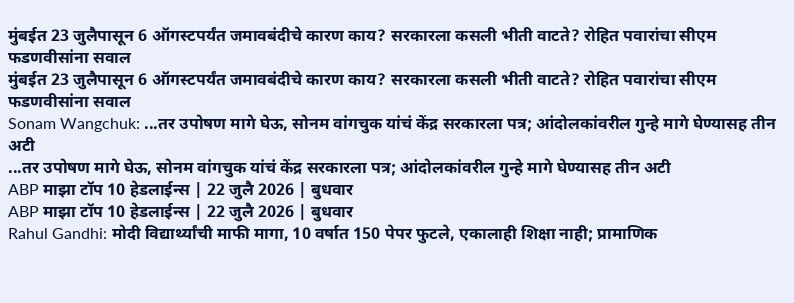मुंबईत 23 जुलैपासून 6 ऑगस्टपर्यंत जमावबंदीचे कारण काय? सरकारला कसली भीती वाटते? रोहित पवारांचा सीएम फडणवीसांना सवाल
मुंबईत 23 जुलैपासून 6 ऑगस्टपर्यंत जमावबंदीचे कारण काय? सरकारला कसली भीती वाटते? रोहित पवारांचा सीएम फडणवीसांना सवाल
Sonam Wangchuk: ...तर उपोषण मागे घेऊ, सोनम वांगचुक यांचं केंद्र सरकारला पत्र; आंदोलकांवरील गुन्हे मागे घेण्यासह तीन अटी
...तर उपोषण मागे घेऊ, सोनम वांगचुक यांचं केंद्र सरकारला पत्र; आंदोलकांवरील गुन्हे मागे घेण्यासह तीन अटी
ABP माझा टॉप 10 हेडलाईन्स | 22 जुलै 2026 | बुधवार
ABP माझा टॉप 10 हेडलाईन्स | 22 जुलै 2026 | बुधवार
Rahul Gandhi: मोदी विद्यार्थ्यांची माफी मागा, 10 वर्षात 150 पेपर फुटले, एकालाही शिक्षा नाही; प्रामाणिक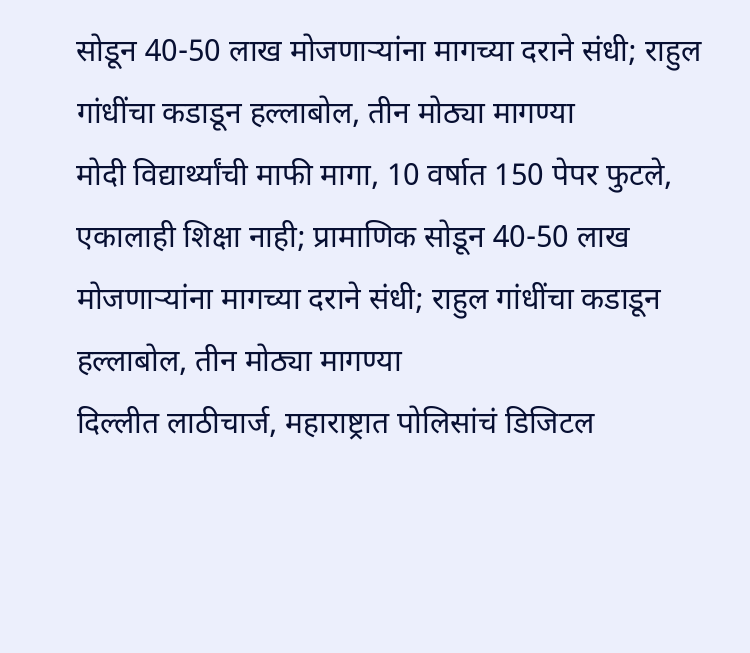सोडून 40-50 लाख मोजणाऱ्यांना मागच्या दराने संधी; राहुल गांधींचा कडाडून हल्लाबोल, तीन मोठ्या मागण्या
मोदी विद्यार्थ्यांची माफी मागा, 10 वर्षात 150 पेपर फुटले, एकालाही शिक्षा नाही; प्रामाणिक सोडून 40-50 लाख मोजणाऱ्यांना मागच्या दराने संधी; राहुल गांधींचा कडाडून हल्लाबोल, तीन मोठ्या मागण्या
दिल्लीत लाठीचार्ज, महाराष्ट्रात पोलिसांचं डिजिटल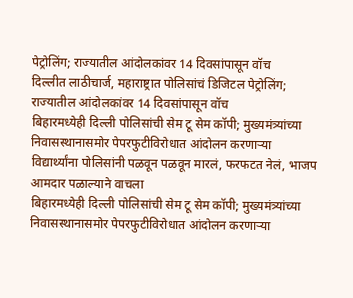पेट्रोलिंग; राज्यातील आंदोलकांवर 14 दिवसांपासून वॉच
दिल्लीत लाठीचार्ज, महाराष्ट्रात पोलिसांचं डिजिटल पेट्रोलिंग; राज्यातील आंदोलकांवर 14 दिवसांपासून वॉच
बिहारमध्येही दिल्ली पोलिसांची सेम टू सेम कॉपी; मुख्यमंत्र्यांच्या निवासस्थानासमोर पेपरफुटीविरोधात आंदोलन करणाऱ्या विद्यार्थ्यांना पोलिसांनी पळवून पळवून मारलं, फरफटत नेलं, भाजप आमदार पळाल्याने वाचला
बिहारमध्येही दिल्ली पोलिसांची सेम टू सेम कॉपी; मुख्यमंत्र्यांच्या निवासस्थानासमोर पेपरफुटीविरोधात आंदोलन करणाऱ्या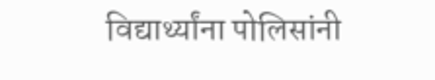विद्यार्थ्यांना पोलिसांनी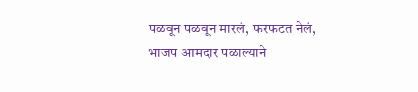पळवून पळवून मारलं, फरफटत नेलं, भाजप आमदार पळाल्याने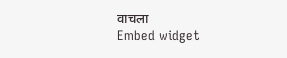वाचला
Embed widget